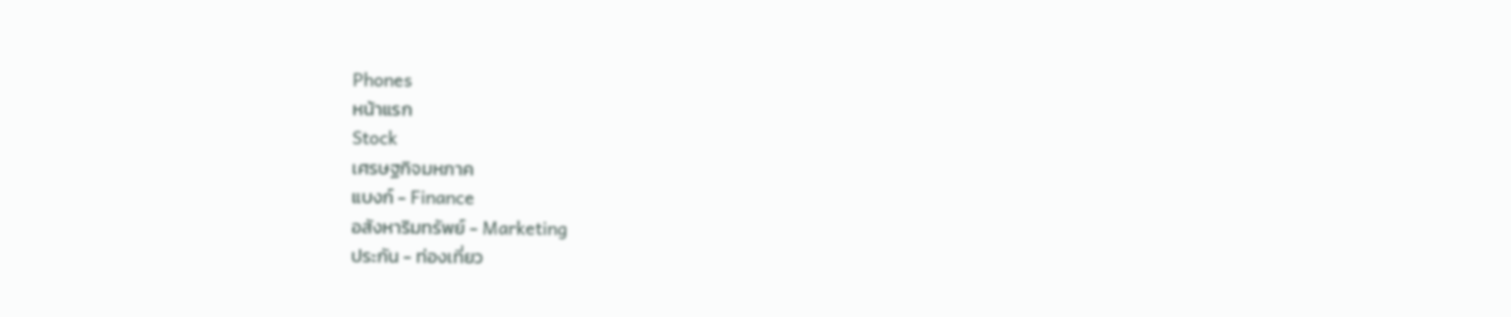Phones
หน้าแรก
Stock
เศรษฐกิจมหภาค
แบงก์ - Finance
อสังหาริมทรัพย์ - Marketing
ประกัน - ท่องเที่ยว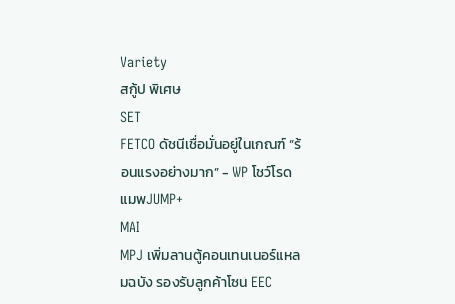Variety
สกู้ป พิเศษ
SET
FETCO ดัชนีเชื่อมั่นอยู่ในเกณฑ์ “ร้อนแรงอย่างมาก” - WP โชว์โรดแมพJUMP+
MAI
MPJ เพิ่มลานตู้คอนเทนเนอร์แหลมฉบัง รองรับลูกค้าโซน EEC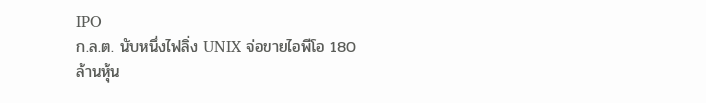IPO
ก.ล.ต. นับหนึ่งไฟลิ่ง UNIX จ่อขายไอพีโอ 180 ล้านหุ้น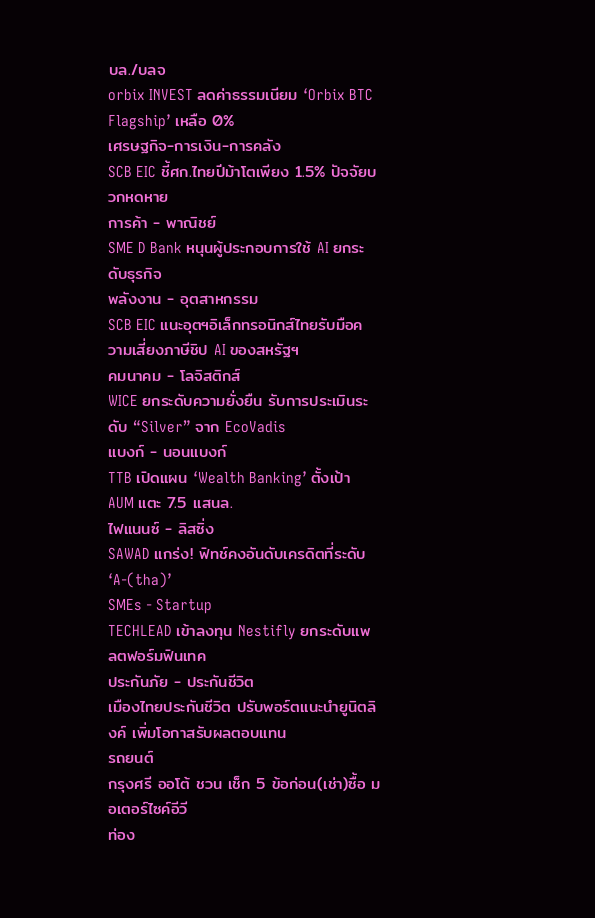บล./บลจ
orbix INVEST ลดค่าธรรมเนียม ‘Orbix BTC Flagship’ เหลือ 0%
เศรษฐกิจ-การเงิน-การคลัง
SCB EIC ชี้ศก.ไทยปีม้าโตเพียง 1.5% ปัจจัยบวกหดหาย
การค้า - พาณิชย์
SME D Bank หนุนผู้ประกอบการใช้ AI ยกระดับธุรกิจ
พลังงาน - อุตสาหกรรม
SCB EIC แนะอุตฯอิเล็กทรอนิกส์ไทยรับมือความเสี่ยงภาษีชิป AI ของสหรัฐฯ
คมนาคม - โลจิสติกส์
WICE ยกระดับความยั่งยืน รับการประเมินระดับ “Silver” จาก EcoVadis
แบงก์ - นอนแบงก์
TTB เปิดแผน ‘Wealth Banking’ ตั้งเป้า AUM แตะ 7.5 แสนล.
ไฟแนนซ์ - ลิสซิ่ง
SAWAD แกร่ง! ฟิทช์คงอันดับเครดิตที่ระดับ ‘A-(tha)’
SMEs - Startup
TECHLEAD เข้าลงทุน Nestifly ยกระดับแพลตฟอร์มฟินเทค
ประกันภัย - ประกันชีวิต
เมืองไทยประกันชีวิต ปรับพอร์ตแนะนำยูนิตลิงค์ เพิ่มโอกาสรับผลตอบแทน
รถยนต์
กรุงศรี ออโต้ ชวน เช็ก 5 ข้อก่อน(เช่า)ซื้อ มอเตอร์ไซค์อีวี
ท่อง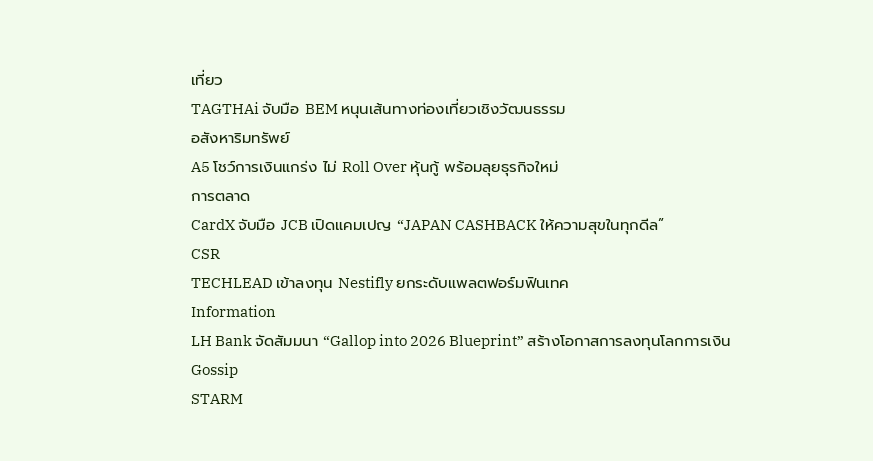เที่ยว
TAGTHAi จับมือ BEM หนุนเส้นทางท่องเที่ยวเชิงวัฒนธรรม
อสังหาริมทรัพย์
A5 โชว์การเงินแกร่ง ไม่ Roll Over หุ้นกู้ พร้อมลุยธุรกิจใหม่
การตลาด
CardX จับมือ JCB เปิดแคมเปญ “JAPAN CASHBACK ให้ความสุขในทุกดีล”
CSR
TECHLEAD เข้าลงทุน Nestifly ยกระดับแพลตฟอร์มฟินเทค
Information
LH Bank จัดสัมมนา “Gallop into 2026 Blueprint” สร้างโอกาสการลงทุนโลกการเงิน
Gossip
STARM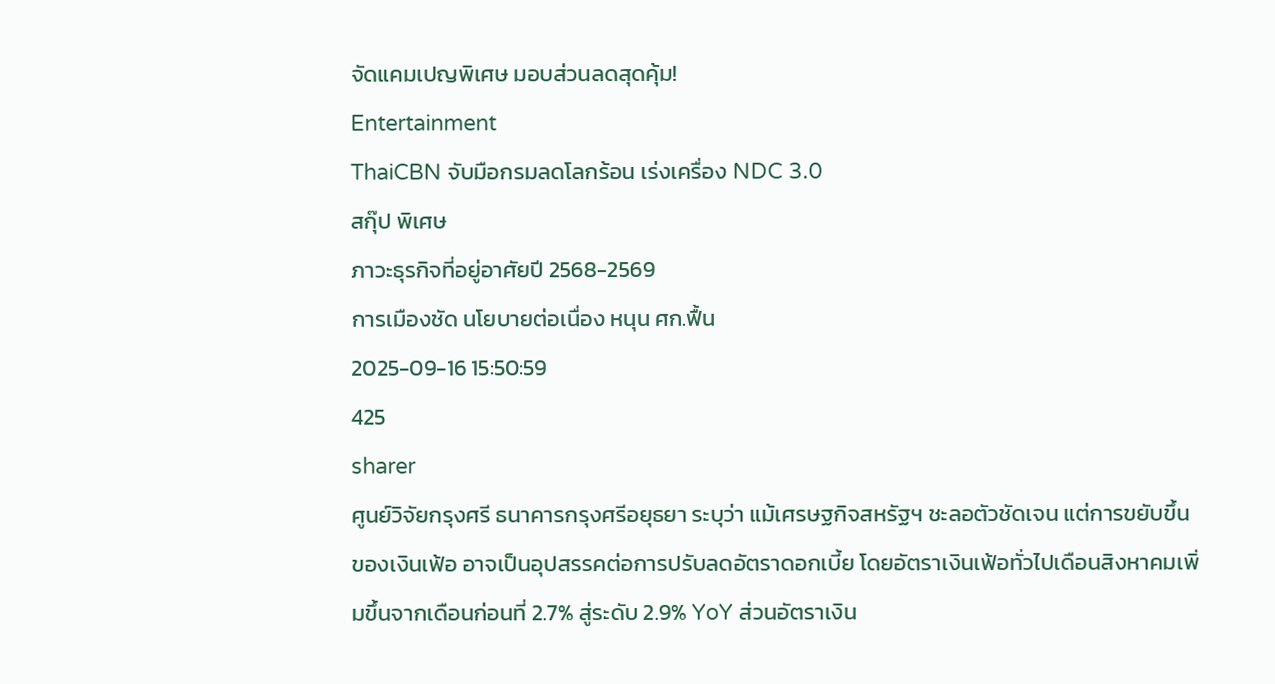จัดแคมเปญพิเศษ มอบส่วนลดสุดคุ้ม!
Entertainment
ThaiCBN จับมือกรมลดโลกร้อน เร่งเครื่อง NDC 3.0
สกุ๊ป พิเศษ
ภาวะธุรกิจที่อยู่อาศัยปี 2568-2569
การเมืองชัด นโยบายต่อเนื่อง หนุน ศก.ฟื้น
2025-09-16 15:50:59
425
sharer
ศูนย์วิจัยกรุงศรี ธนาคารกรุงศรีอยุธยา ระบุว่า แม้เศรษฐกิจสหรัฐฯ ชะลอตัวชัดเจน แต่การขยับขึ้นของเงินเฟ้อ อาจเป็นอุปสรรคต่อการปรับลดอัตราดอกเบี้ย โดยอัตราเงินเฟ้อทั่วไปเดือนสิงหาคมเพิ่มขึ้นจากเดือนก่อนที่ 2.7% สู่ระดับ 2.9% YoY ส่วนอัตราเงิน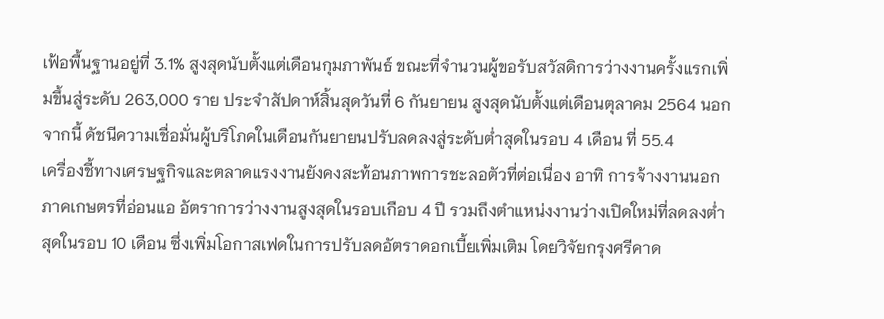เฟ้อพื้นฐานอยู่ที่ 3.1% สูงสุดนับตั้งแต่เดือนกุมภาพันธ์ ขณะที่จำนวนผู้ขอรับสวัสดิการว่างงานครั้งแรกเพิ่มขึ้นสู่ระดับ 263,000 ราย ประจำสัปดาห์สิ้นสุดวันที่ 6 กันยายน สูงสุดนับตั้งแต่เดือนตุลาคม 2564 นอกจากนี้ ดัชนีความเชื่อมั่นผู้บริโภคในเดือนกันยายนปรับลดลงสู่ระดับต่ำสุดในรอบ 4 เดือน ที่ 55.4
เครื่องชี้ทางเศรษฐกิจและตลาดแรงงานยังคงสะท้อนภาพการชะลอตัวที่ต่อเนื่อง อาทิ การจ้างงานนอกภาคเกษตรที่อ่อนแอ อัตราการว่างงานสูงสุดในรอบเกือบ 4 ปี รวมถึงตำแหน่งงานว่างเปิดใหม่ที่ลดลงต่ำสุดในรอบ 10 เดือน ซึ่งเพิ่มโอกาสเฟดในการปรับลดอัตราดอกเบี้ยเพิ่มเติม โดยวิจัยกรุงศรีคาด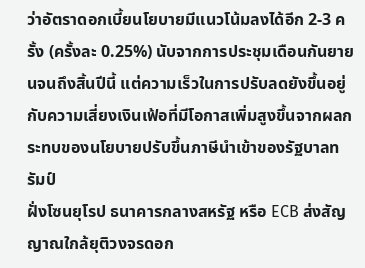ว่าอัตราดอกเบี้ยนโยบายมีแนวโน้มลงได้อีก 2-3 ครั้ง (ครั้งละ 0.25%) นับจากการประชุมเดือนกันยายนจนถึงสิ้นปีนี้ แต่ความเร็วในการปรับลดยังขึ้นอยู่กับความเสี่ยงเงินเฟ้อที่มีโอกาสเพิ่มสูงขึ้นจากผลกระทบของนโยบายปรับขึ้นภาษีนำเข้าของรัฐบาลทรัมป์
ฝั่งโซนยุโรป ธนาคารกลางสหรัฐ หรือ ECB ส่งสัญญาณใกล้ยุติวงจรดอก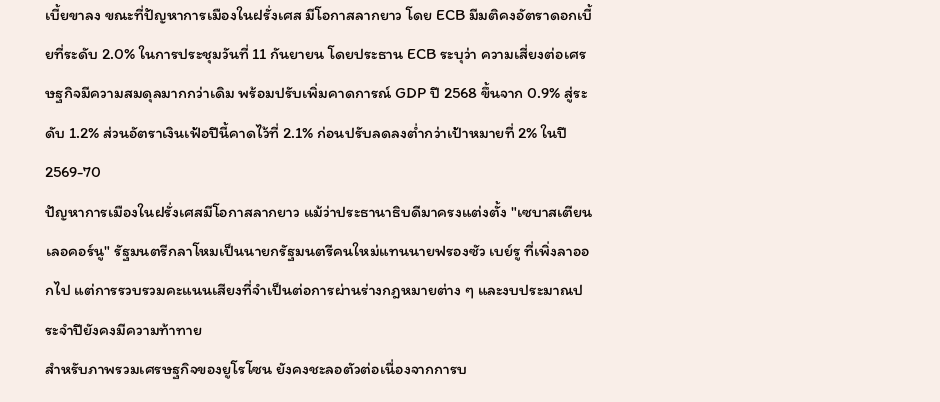เบี้ยขาลง ขณะที่ปัญหาการเมืองในฝรั่งเศส มีโอกาสลากยาว โดย ECB มีมติคงอัตราดอกเบี้ยที่ระดับ 2.0% ในการประชุมวันที่ 11 กันยายน โดยประธาน ECB ระบุว่า ความเสี่ยงต่อเศรษฐกิจมีความสมดุลมากกว่าเดิม พร้อมปรับเพิ่มคาดการณ์ GDP ปี 2568 ขึ้นจาก 0.9% สู่ระดับ 1.2% ส่วนอัตราเงินเฟ้อปีนี้คาดไว้ที่ 2.1% ก่อนปรับลดลงต่ำกว่าเป้าหมายที่ 2% ในปี 2569-70
ปัญหาการเมืองในฝรั่งเศสมีโอกาสลากยาว แม้ว่าประธานาธิบดีมาครงแต่งตั้ง "เซบาสเตียน เลอคอร์นู" รัฐมนตรีกลาโหมเป็นนายกรัฐมนตรีคนใหม่แทนนายฟรองซัว เบย์รู ที่เพิ่งลาออกไป แต่การรวบรวมคะแนนเสียงที่จำเป็นต่อการผ่านร่างกฎหมายต่าง ๆ และงบประมาณประจำปียังคงมีความท้าทาย
สำหรับภาพรวมเศรษฐกิจของยูโรโซน ยังคงชะลอตัวต่อเนื่องจากการบ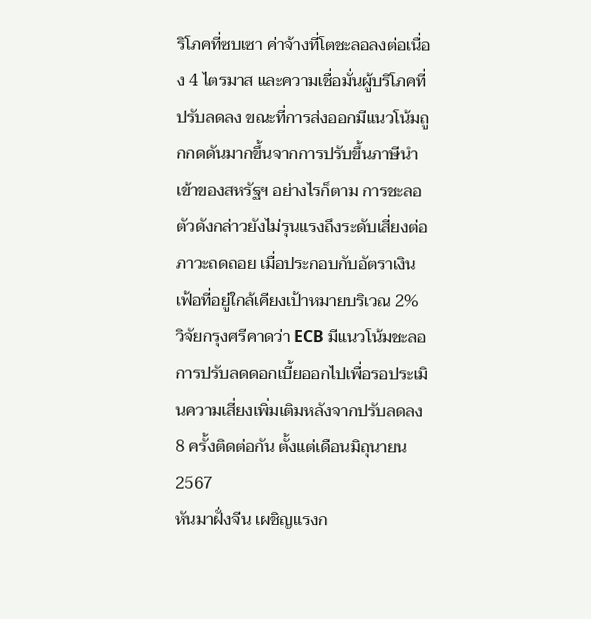ริโภคที่ซบเซา ค่าจ้างที่โตชะลอลงต่อเนื่อง 4 ไตรมาส และความเชื่อมั่นผู้บริโภคที่ปรับลดลง ขณะที่การส่งออกมีแนวโน้มถูกกดดันมากขึ้นจากการปรับขึ้นภาษีนำเข้าของสหรัฐฯ อย่างไรก็ตาม การชะลอตัวดังกล่าวยังไม่รุนแรงถึงระดับเสี่ยงต่อภาวะถดถอย เมื่อประกอบกับอัตราเงินเฟ้อที่อยู่ใกล้เคียงเป้าหมายบริเวณ 2% วิจัยกรุงศรีคาดว่า ECB มีแนวโน้มชะลอการปรับลดดอกเบี้ยออกไปเพื่อรอประเมินความเสี่ยงเพิ่มเติมหลังจากปรับลดลง 8 ครั้งติดต่อกัน ตั้งแต่เดือนมิถุนายน 2567
หันมาฝั่งจีน เผชิญแรงก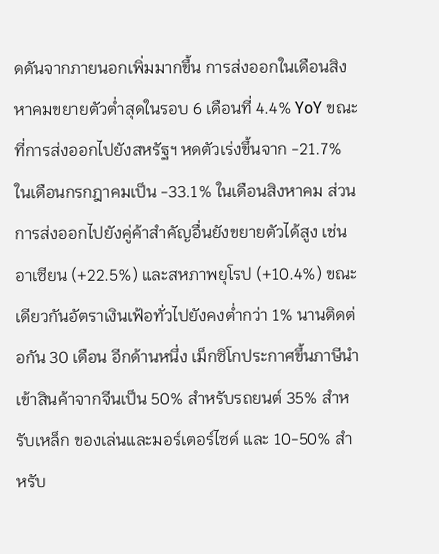ดดันจากภายนอกเพิ่มมากขึ้น การส่งออกในเดือนสิงหาคมขยายตัวต่ำสุดในรอบ 6 เดือนที่ 4.4% YoY ขณะที่การส่งออกไปยังสหรัฐฯ หดตัวเร่งขึ้นจาก -21.7% ในเดือนกรกฎาคมเป็น -33.1% ในเดือนสิงหาคม ส่วนการส่งออกไปยังคู่ค้าสำคัญอื่นยังขยายตัวได้สูง เช่น อาเซียน (+22.5%) และสหภาพยุโรป (+10.4%) ขณะเดียวกันอัตราเงินเฟ้อทั่วไปยังคงต่ำกว่า 1% นานติดต่อกัน 30 เดือน อีกด้านหนึ่ง เม็กซิโกประกาศขึ้นภาษีนำเข้าสินค้าจากจีนเป็น 50% สำหรับรถยนต์ 35% สำหรับเหล็ก ของเล่นและมอร์เตอร์ไซด์ และ 10-50% สำหรับ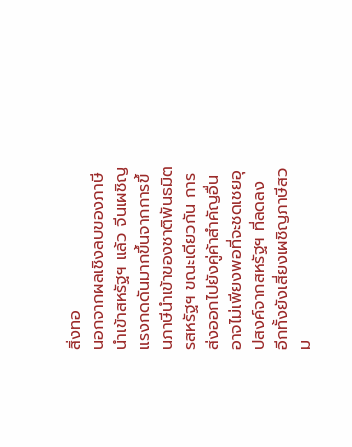สิ่งทอ
นอกจากผลเชิงลบของภาษีนำเข้าสหรัฐฯ แล้ว จีนเผชิญแรงกดดันมากขึ้นจากการขึ้นภาษีนำเข้าของชาติพันธมิตรสหรัฐฯ ขณะเดียวกัน การส่งออกไปยังคู่ค้าสำคัญอื่น อาจไม่เพียงพอที่จะชดเชยอุปสงค์จากสหรัฐฯ ที่ลดลง อีกทั้งยังเสี่ยงเผชิญภาษีสวม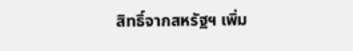สิทธิ์จากสหรัฐฯ เพิ่ม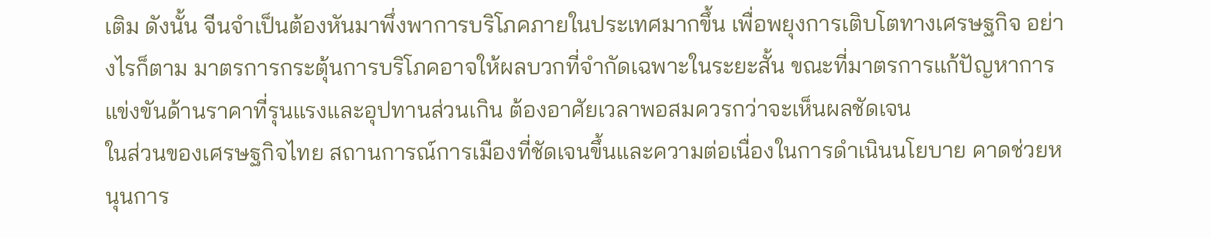เติม ดังนั้น จีนจำเป็นต้องหันมาพึ่งพาการบริโภคภายในประเทศมากขึ้น เพื่อพยุงการเติบโตทางเศรษฐกิจ อย่างไรก็ตาม มาตรการกระตุ้นการบริโภคอาจให้ผลบวกที่จำกัดเฉพาะในระยะสั้น ขณะที่มาตรการแก้ปัญหาการแข่งขันด้านราคาที่รุนแรงและอุปทานส่วนเกิน ต้องอาศัยเวลาพอสมควรกว่าจะเห็นผลชัดเจน
ในส่วนของเศรษฐกิจไทย สถานการณ์การเมืองที่ชัดเจนขึ้นและความต่อเนื่องในการดำเนินนโยบาย คาดช่วยหนุนการ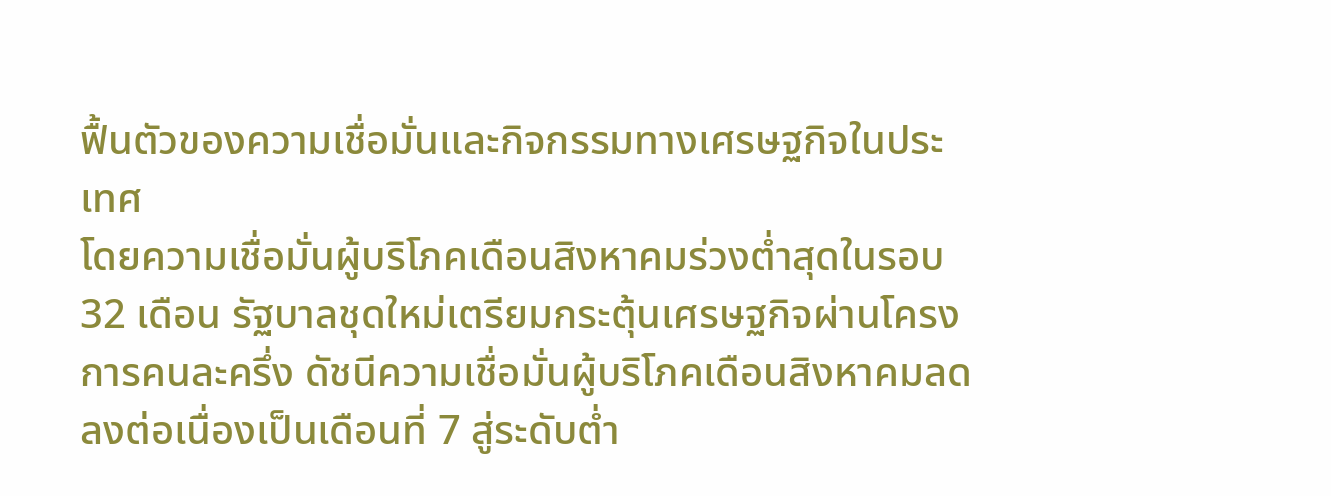ฟื้นตัวของความเชื่อมั่นและกิจกรรมทางเศรษฐกิจในประเทศ
โดยความเชื่อมั่นผู้บริโภคเดือนสิงหาคมร่วงต่ำสุดในรอบ 32 เดือน รัฐบาลชุดใหม่เตรียมกระตุ้นเศรษฐกิจผ่านโครงการคนละครึ่ง ดัชนีความเชื่อมั่นผู้บริโภคเดือนสิงหาคมลดลงต่อเนื่องเป็นเดือนที่ 7 สู่ระดับต่ำ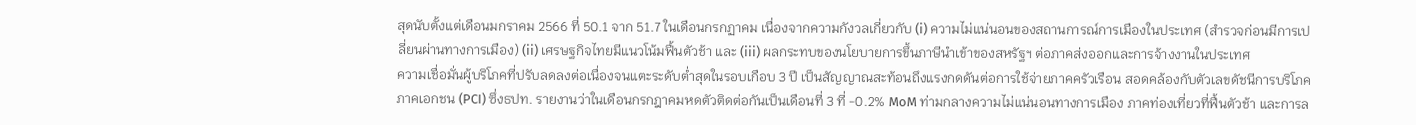สุดนับตั้งแต่เดือนมกราคม 2566 ที่ 50.1 จาก 51.7 ในเดือนกรกฏาคม เนื่องจากความกังวลเกี่ยวกับ (i) ความไม่แน่นอนของสถานการณ์การเมืองในประเทศ (สำรวจก่อนมีการเปลี่ยนผ่านทางการเมือง) (ii) เศรษฐกิจไทยมีแนวโน้มฟื้นตัวช้า และ (iii) ผลกระทบของนโยบายการขึ้นภาษีนำเข้าของสหรัฐฯ ต่อภาคส่งออกและการจ้างงานในประเทศ
ความเชื่อมั่นผู้บริโภคที่ปรับลดลงต่อเนื่องจนแตะระดับต่ำสุดในรอบเกือบ 3 ปี เป็นสัญญาณสะท้อนถึงแรงกดดันต่อการใช้จ่ายภาคครัวเรือน สอดคล้องกับตัวเลขดัชนีการบริโภคภาคเอกชน (PCI) ซึ่งธปท. รายงานว่าในเดือนกรกฎาคมหดตัวติดต่อกันเป็นเดือนที่ 3 ที่ -0.2% MoM ท่ามกลางความไม่แน่นอนทางการเมือง ภาคท่องเที่ยวที่ฟื้นตัวช้า และการล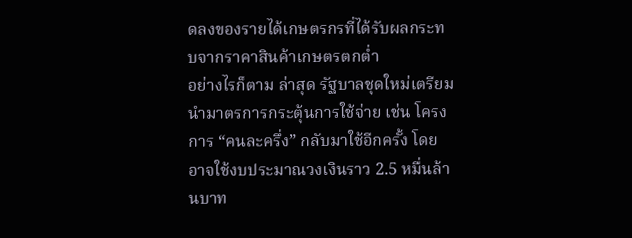ดลงของรายได้เกษตรกรที่ได้รับผลกระทบจากราคาสินค้าเกษตรตกต่ำ
อย่างไรก็ตาม ล่าสุด รัฐบาลชุดใหม่เตรียมนำมาตรการกระตุ้นการใช้จ่าย เช่น โครงการ “คนละครึ่ง” กลับมาใช้อีกครั้ง โดยอาจใช้งบประมาณวงเงินราว 2.5 หมื่นล้านบาท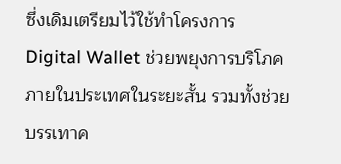ซึ่งเดิมเตรียมไว้ใช้ทำโครงการ Digital Wallet ช่วยพยุงการบริโภคภายในประเทศในระยะสั้น รวมทั้งช่วยบรรเทาค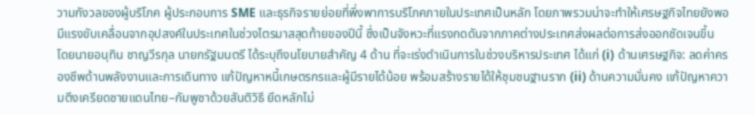วามกังวลของผู้บริโภค ผู้ประกอบการ SME และธุรกิจรายย่อยที่พึ่งพาการบริโภคภายในประเทศเป็นหลัก โดยภาพรวมน่าจะทำให้เศรษฐกิจไทยยังพอมีแรงขับเคลื่อนจากอุปสงค์ในประเทศในช่วงไตรมาสสุดท้ายของปีนี้ ซึ่งเป็นจังหวะที่แรงกดดันจากภาคต่างประเทศส่งผลต่อการส่งออกชัดเจนขึ้น
โดยนายอนุทิน ชาญวีรกุล นายกรัฐมนตรี ได้ระบุถึงนโยบายสำคัญ 4 ด้าน ที่จะเร่งดำเนินการในช่วงบริหารประเทศ ได้แก่ (i) ด้านเศรษฐกิจ: ลดค่าครองชีพด้านพลังงานและการเดินทาง แก้ปัญหาหนี้เกษตรกรและผู้มีรายได้น้อย พร้อมสร้างรายได้ให้ชุมชนฐานราก (ii) ด้านความมั่นคง แก้ปัญหาความตึงเครียดชายแดนไทย–กัมพูชาด้วยสันติวิธี ยึดหลักไม่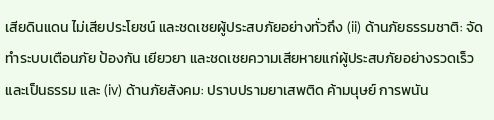เสียดินแดน ไม่เสียประโยชน์ และชดเชยผู้ประสบภัยอย่างทั่วถึง (ii) ด้านภัยธรรมชาติ: จัดทำระบบเตือนภัย ป้องกัน เยียวยา และชดเชยความเสียหายแก่ผู้ประสบภัยอย่างรวดเร็วและเป็นธรรม และ (iv) ด้านภัยสังคม: ปราบปรามยาเสพติด ค้ามนุษย์ การพนัน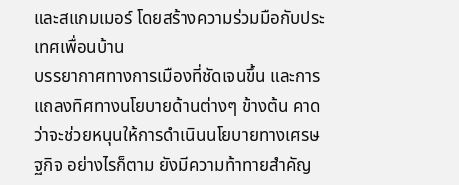และสแกมเมอร์ โดยสร้างความร่วมมือกับประเทศเพื่อนบ้าน
บรรยากาศทางการเมืองที่ชัดเจนขึ้น และการแถลงทิศทางนโยบายด้านต่างๆ ข้างต้น คาดว่าจะช่วยหนุนให้การดำเนินนโยบายทางเศรษฐกิจ อย่างไรก็ตาม ยังมีความท้าทายสำคัญ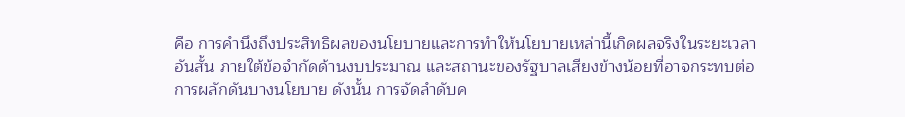คือ การคำนึงถึงประสิทธิผลของนโยบายและการทำให้นโยบายเหล่านี้เกิดผลจริงในระยะเวลาอันสั้น ภายใต้ข้อจำกัดด้านงบประมาณ และสถานะของรัฐบาลเสียงข้างน้อยที่อาจกระทบต่อการผลักดันบางนโยบาย ดังนั้น การจัดลำดับค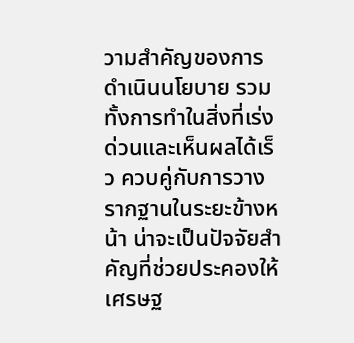วามสำคัญของการดำเนินนโยบาย รวมทั้งการทำในสิ่งที่เร่งด่วนและเห็นผลได้เร็ว ควบคู่กับการวางรากฐานในระยะข้างหน้า น่าจะเป็นปัจจัยสำคัญที่ช่วยประคองให้เศรษฐ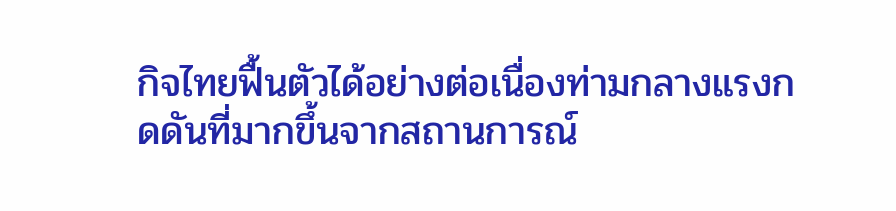กิจไทยฟื้นตัวได้อย่างต่อเนื่องท่ามกลางแรงกดดันที่มากขึ้นจากสถานการณ์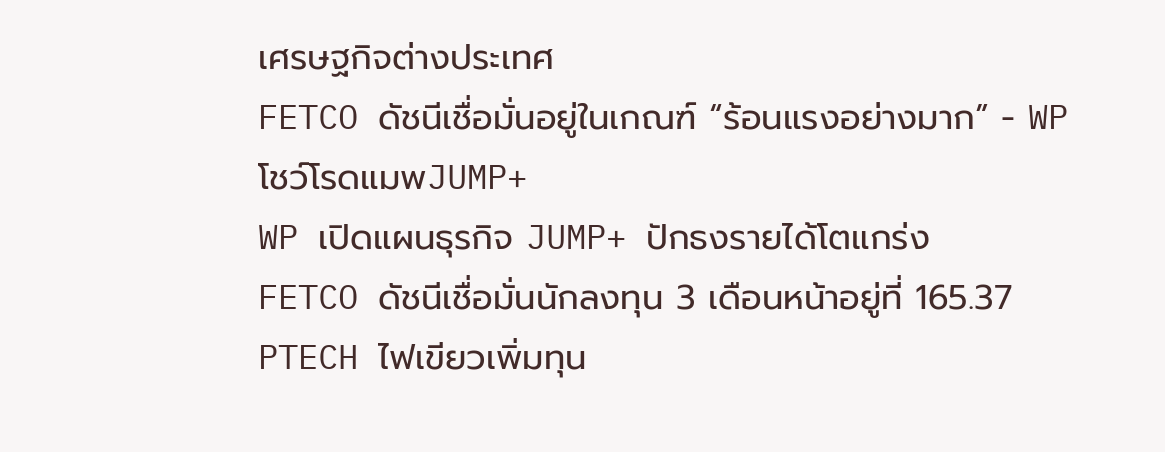เศรษฐกิจต่างประเทศ
FETCO ดัชนีเชื่อมั่นอยู่ในเกณฑ์ “ร้อนแรงอย่างมาก” - WP โชว์โรดแมพJUMP+
WP เปิดแผนธุรกิจ JUMP+ ปักธงรายได้โตแกร่ง
FETCO ดัชนีเชื่อมั่นนักลงทุน 3 เดือนหน้าอยู่ที่ 165.37
PTECH ไฟเขียวเพิ่มทุน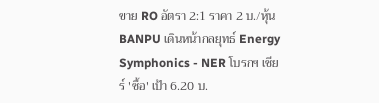ขาย RO อัตรา 2:1 ราคา 2 บ./หุ้น
BANPU เดินหน้ากลยุทธ์ Energy Symphonics - NER โบรกฯ เชียร์ 'ซื้อ' เป้า 6.20 บ.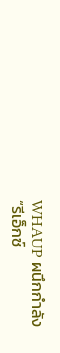WHAUP ผนึกกำลัง “รีเอ็กซ์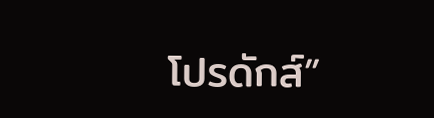โปรดักส์”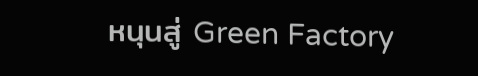หนุนสู่ Green Factory